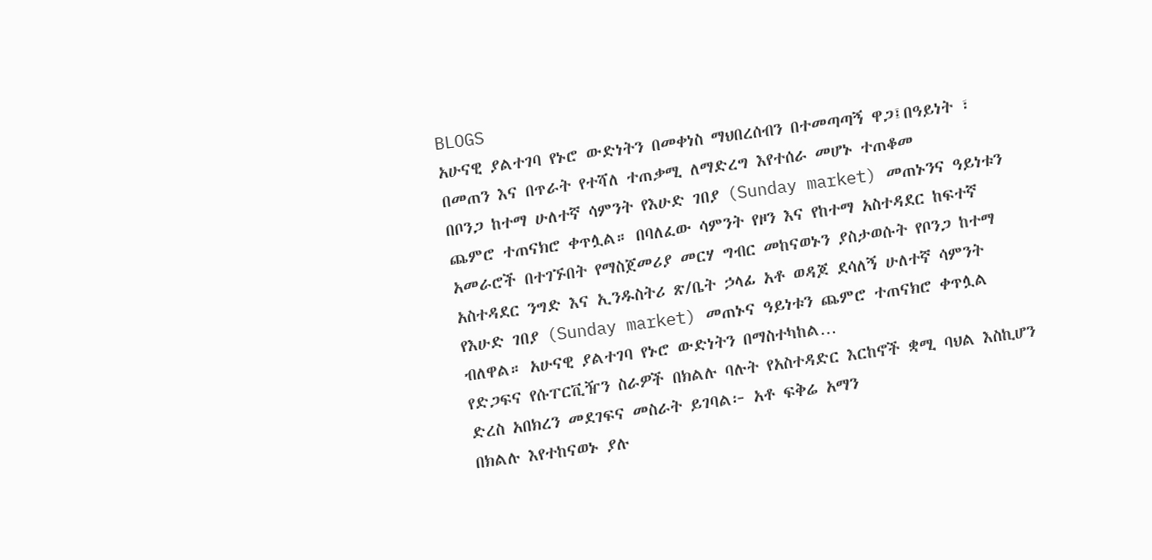BLOGS
አሁናዊ ያልተገባ የኑሮ ውድነትን በመቀነስ ማህበረሰብን በተመጣጣኝ ዋጋ፤በዓይነት ፣ በመጠን እና በጥራት የተሻለ ተጠቃሚ ለማድረግ እየተሰራ መሆኑ ተጠቆመ
በቦንጋ ከተማ ሁለተኛ ሳምንት የእሁድ ገበያ (Sunday market) መጠኑንና ዓይነቱን ጨምሮ ተጠናክሮ ቀጥሏል። በባለፈው ሳምንት የዞን እና የከተማ አስተዳደር ከፍተኛ አመራሮች በተገኙበት የማስጀመሪያ መርሃ ግብር መከናወኑን ያስታወሱት የቦንጋ ከተማ አስተዳደር ንግድ እና ኢንዱስትሪ ጽ/ቤት ኃላፊ አቶ ወዳጆ ደሳለኝ ሁለተኛ ሳምንት የእሁድ ገበያ (Sunday market) መጠኑና ዓይነቱን ጨምሮ ተጠናክሮ ቀጥሏል ብለዋል። አሁናዊ ያልተገባ የኑሮ ውድነትን በማስተካከል…
የድጋፍና የሱፐርቪዥን ስራዎች በክልሉ ባሉት የአስተዳድር እርከኖች ቋሚ ባህል እስኪሆን ድረስ አበክረን መደገፍና መስራት ይገባል፦ አቶ ፍቅሬ አማን
በክልሉ እየተከናወኑ ያሉ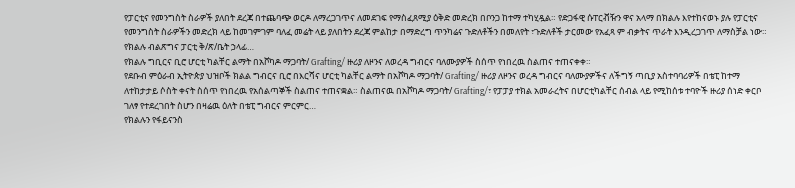የፓርቲና የመንግስት ስራዎች ያለበት ደረጃ በተጨባጭ ወርዶ ለማረጋገጥና ለመደገፍ የማስፈጸሚያ ዕቅድ መድረክ በቦንጋ ከተማ ተካሂዷል። የድጋፋዊ ሱፐርቭዥን ዋና አላማ በክልሉ እየተከናወኑ ያሉ የፓርቲና የመንግስት ስራዎችን መድረክ ላይ ከመገምገም ባለፈ መሬት ላይ ያለበትን ደረጃ ምልከታ በማድረግ ጥንካሬና ጉድለቶችን በመለየት ፣ጉድለቶች ታርመው የአፈጻ ም ብቃትና ጥራት እንዲረጋገጥ ለማስቻል ነው። የክልሉ ብልጽግና ፓርቲ ቅ/ጽ/ቤት ኃላፊ…
የክልሉ ግቢርና ቢሮ ሆርቲ ካልቸር ልማት በአቮካዶ ማጋባት/ Grafting/ ዙሪያ ለዞንና ለወረዳ ግብርና ባለሙያዎች ስሰጥ የነበረዉ ስልጠና ተጠናቀቀ።
የደቡብ ምዕራብ ኢትዮጵያ ህዝቦች ክልል ግብርና ቢሮ በእርሻና ሆርቲ ካልቸር ልማት በአቮካዶ ማጋባት/ Grafting/ ዙሪያ ለዞንና ወረዳ ግብርና ባለሙያዎችና ለችግኝ ጣቢያ አስተባባሪዎች በቴፒ ከተማ ለተከታታይ ሶስት ቀናት ስሰጥ የነበረዉ የአሰልጣኞች ስልጠና ተጠናቋል። ስልጠናዉ በአቮካዶ ማጋባት/ Grafting/፣ የፓፓያ ተክል አመራረትና በሆርቲካልቸር ሰብል ላይ የሚከሰቱ ተባዮች ዙሪያ ሰነድ ቀርቦ ገለፃ የተደረገበት ስሆን በዛሬዉ ዕለት በቴፒ ግብርና ምርምር…
የክልሉን የፋይናንስ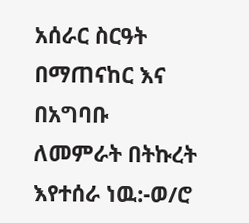አሰራር ስርዓት በማጠናከር እና በአግባቡ ለመምራት በትኩረት እየተሰራ ነዉ:-ወ/ሮ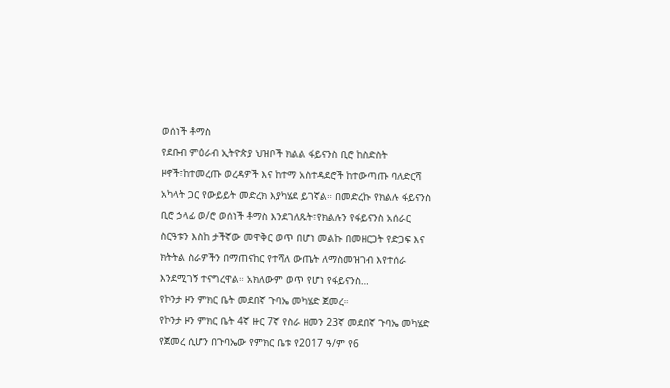ወሰነች ቶማስ
የደቡብ ምዕራብ ኢትዮጵያ ህዝቦች ክልል ፋይናንስ ቢሮ ከስድስት ዞኖች፣ከተመረጡ ወረዳዎች እና ከተማ አስተዳደሮች ከተውጣጡ ባለድርሻ አካላት ጋር የውይይት መድረክ እያካሄደ ይገኛል። በመድረኩ የክልሉ ፋይናንስ ቢሮ ኃላፊ ወ/ሮ ወሰነች ቶማስ እንደገለጹት፣የክልሉን የፋይናንስ አሰራር ስርዓቱን እስከ ታችኛው መዋቅር ወጥ በሆነ መልኩ በመዘርጋት የድጋፍ እና ክትትል ስራዎችን በማጠናከር የተሻለ ውጤት ለማስመዝገብ እየተሰራ እንደሚገኝ ተናግረዋል። አክለውም ወጥ የሆነ የፋይናንስ…
የኮንታ ዞን ምክር ቤት መደበኛ ጉባኤ መካሄድ ጀመረ።
የኮንታ ዞን ምክር ቤት 4ኛ ዙር 7ኛ የስራ ዘመን 23ኛ መደበኛ ጉባኤ መካሄድ የጀመረ ሲሆን በጉባኤው የምክር ቤቱ የ2017 ዓ/ም የ6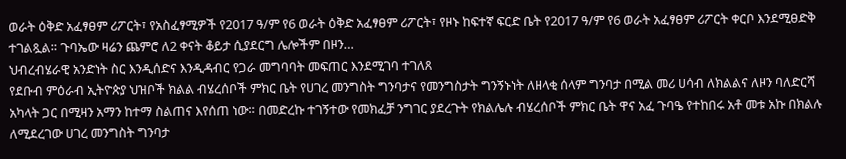ወራት ዕቅድ አፈፃፀም ሪፖርት፣ የአስፈፃሚዎች የ2017 ዓ/ም የ6 ወራት ዕቅድ አፈፃፀም ሪፖርት፣ የዞኑ ከፍተኛ ፍርድ ቤት የ2017 ዓ/ም የ6 ወራት አፈፃፀም ሪፖርት ቀርቦ እንደሚፀድቅ ተገልጿል። ጉባኤው ዛሬን ጨምሮ ለ2 ቀናት ቆይታ ሲያደርግ ሌሎችም በዞን…
ህብረብሄራዊ አንድነት ስር እንዲሰድና እንዲዳብር የጋራ መግባባት መፍጠር እንደሚገባ ተገለጸ
የደቡብ ምዕራብ ኢትዮጵያ ህዝቦች ክልል ብሄረሰቦች ምክር ቤት የሀገረ መንግስት ግንባታና የመንግስታት ግንኝኑነት ለዘላቂ ሰላም ግንባታ በሚል መሪ ሀሳብ ለክልልና ለዞን ባለድርሻ አካላት ጋር በሚዛን አማን ከተማ ስልጠና እየሰጠ ነው። በመድረኩ ተገኝተው የመክፈቻ ንግገር ያደረጉት የክልሌሉ ብሄረሰቦች ምክር ቤት ዋና አፈ ጉባዔ የተከበሩ አቶ መቱ አኩ በክልሉ ለሚደረገው ሀገረ መንግስት ግንባታ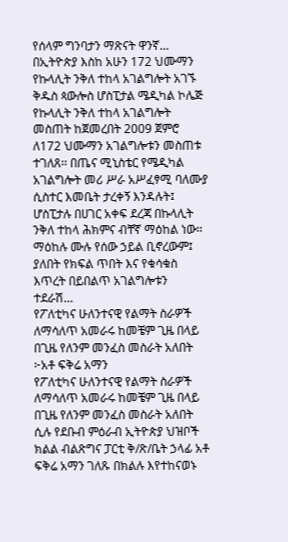የሰላም ግንባታን ማጽናት ዋንኛ…
በኢትዮጵያ እስከ አሁን 172 ህሙማን የኩላሊት ንቅለ ተከላ አገልግሎት አገኙ
ቅዱስ ጳውሎስ ሆስፒታል ሜዲካል ኮሌጅ የኩላሊት ንቅለ ተከላ አገልግሎት መስጠት ከጀመረበት 2009 ጀምሮ ለ172 ህሙማን አገልግሎቱን መስጠቱ ተገለጸ፡፡ በጤና ሚኒስቴር የሜዲካል አገልግሎት መሪ ሥራ አሥፈፃሚ ባለሙያ ሲስተር እመቤት ታረቀኝ እንዳሉት፤ ሆስፒታሉ በሀገር አቀፍ ደረጃ በኩላሊት ንቅለ ተከላ ሕክምና ብቸኛ ማዕከል ነው፡፡ ማዕከሉ ሙሉ የሰው ኃይል ቢኖረውም፤ ያለበት የክፍል ጥበት እና የቁሳቁስ እጥረት በይበልጥ አገልግሎቱን ተደራሽ…
የፖለቲካና ሁለንተናዊ የልማት ስራዎች ለማሳለጥ አመራሩ ከመቼም ጊዜ በላይ በጊዜ የለንም መንፈስ መስራት አለበት ፦አቶ ፍቅሬ አማን
የፖለቲካና ሁለንተናዊ የልማት ስራዎች ለማሳለጥ አመራሩ ከመቼም ጊዜ በላይ በጊዜ የለንም መንፈስ መስራት አለበት ሲሉ የደቡብ ምዕራብ ኢትዮጵያ ህዝቦች ክልል ብልጽግና ፓርቲ ቅ/ጽ/ቤት ኃላፊ አቶ ፍቅሬ አማን ገለጹ በክልሉ እየተከናወኑ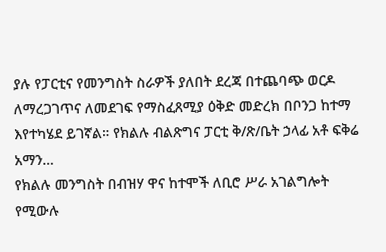ያሉ የፓርቲና የመንግስት ስራዎች ያለበት ደረጃ በተጨባጭ ወርዶ ለማረጋገጥና ለመደገፍ የማስፈጸሚያ ዕቅድ መድረክ በቦንጋ ከተማ እየተካሄደ ይገኛል። የክልሉ ብልጽግና ፓርቲ ቅ/ጽ/ቤት ኃላፊ አቶ ፍቅሬ አማን…
የክልሉ መንግስት በብዝሃ ዋና ከተሞች ለቢሮ ሥራ አገልግሎት የሚውሉ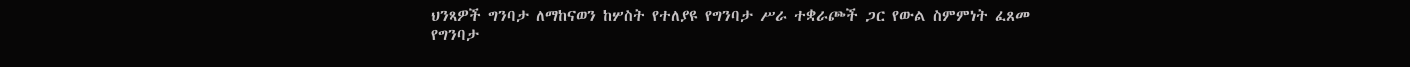ህንጻዎች ግንባታ ለማከናወን ከሦስት የተለያዩ የግንባታ ሥራ ተቋራጮች ጋር የውል ስምምነት ፈጸመ
የግንባታ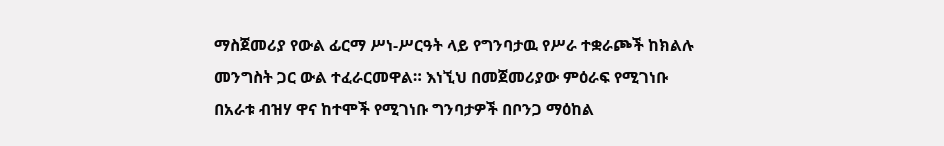ማስጀመሪያ የውል ፊርማ ሥነ-ሥርዓት ላይ የግንባታዉ የሥራ ተቋራጮች ከክልሉ መንግስት ጋር ውል ተፈራርመዋል። እነኚህ በመጀመሪያው ምዕራፍ የሚገነቡ በአራቱ ብዝሃ ዋና ከተሞች የሚገነቡ ግንባታዎች በቦንጋ ማዕከል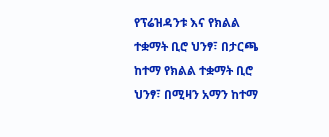የፕሬዝዳንቱ እና የክልል ተቋማት ቢሮ ህንፃ፣ በታርጫ ከተማ የክልል ተቋማት ቢሮ ህንፃ፣ በሚዛን አማን ከተማ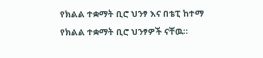የክልል ተቋማት ቢሮ ህንፃ እና በቴፒ ከተማ የክልል ተቋማት ቢሮ ህንፃዎች ናቸዉ።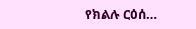የክልሉ ርዕሰ…